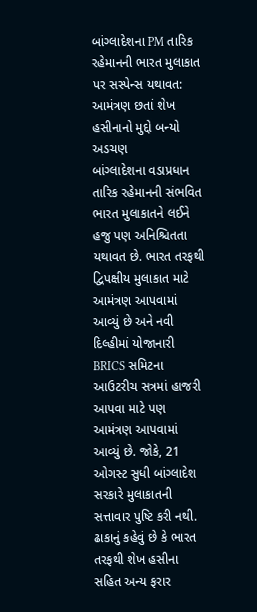બાંગ્લાદેશના PM તારિક રહેમાનની ભારત મુલાકાત પર સસ્પેન્સ યથાવત: આમંત્રણ છતાં શેખ હસીનાનો મુદ્દો બન્યો અડચણ
બાંગ્લાદેશના વડાપ્રધાન તારિક રહેમાનની સંભવિત ભારત મુલાકાતને લઈને હજુ પણ અનિશ્ચિતતા યથાવત છે. ભારત તરફથી દ્વિપક્ષીય મુલાકાત માટે આમંત્રણ આપવામાં આવ્યું છે અને નવી દિલ્હીમાં યોજાનારી BRICS સમિટના આઉટરીચ સત્રમાં હાજરી આપવા માટે પણ આમંત્રણ આપવામાં આવ્યું છે. જોકે, 21 ઓગસ્ટ સુધી બાંગ્લાદેશ સરકારે મુલાકાતની સત્તાવાર પુષ્ટિ કરી નથી. ઢાકાનું કહેવું છે કે ભારત તરફથી શેખ હસીના સહિત અન્ય ફરાર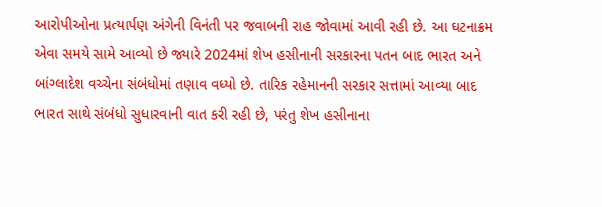આરોપીઓના પ્રત્યાર્પણ અંગેની વિનંતી પર જવાબની રાહ જોવામાં આવી રહી છે. આ ઘટનાક્રમ એવા સમયે સામે આવ્યો છે જ્યારે 2024માં શેખ હસીનાની સરકારના પતન બાદ ભારત અને બાંગ્લાદેશ વચ્ચેના સંબંધોમાં તણાવ વધ્યો છે. તારિક રહેમાનની સરકાર સત્તામાં આવ્યા બાદ ભારત સાથે સંબંધો સુધારવાની વાત કરી રહી છે, પરંતુ શેખ હસીનાના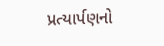પ્રત્યાર્પણનો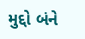મુદ્દો બંને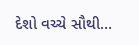દેશો વચ્ચે સૌથી…